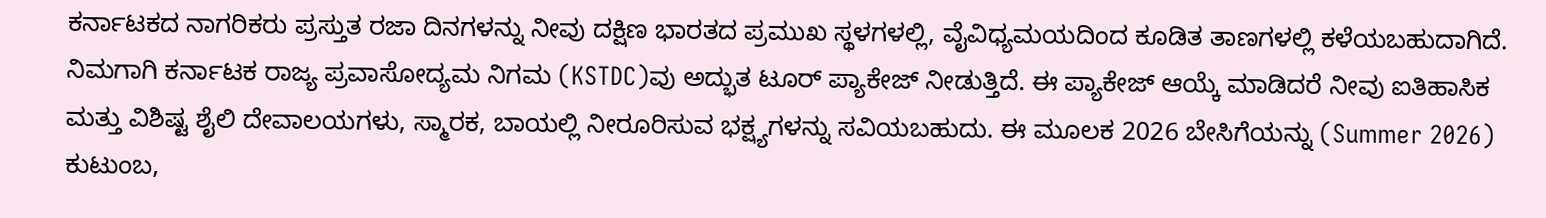ಕರ್ನಾಟಕದ ನಾಗರಿಕರು ಪ್ರಸ್ತುತ ರಜಾ ದಿನಗಳನ್ನು ನೀವು ದಕ್ಷಿಣ ಭಾರತದ ಪ್ರಮುಖ ಸ್ಥಳಗಳಲ್ಲಿ, ವೈವಿಧ್ಯಮಯದಿಂದ ಕೂಡಿತ ತಾಣಗಳಲ್ಲಿ ಕಳೆಯಬಹುದಾಗಿದೆ. ನಿಮಗಾಗಿ ಕರ್ನಾಟಕ ರಾಜ್ಯ ಪ್ರವಾಸೋದ್ಯಮ ನಿಗಮ (KSTDC)ವು ಅದ್ಭುತ ಟೂರ್ ಪ್ಯಾಕೇಜ್ ನೀಡುತ್ತಿದೆ. ಈ ಪ್ಯಾಕೇಜ್ ಆಯ್ಕೆ ಮಾಡಿದರೆ ನೀವು ಐತಿಹಾಸಿಕ ಮತ್ತು ವಿಶಿಷ್ಟ ಶೈಲಿ ದೇವಾಲಯಗಳು, ಸ್ಮಾರಕ, ಬಾಯಲ್ಲಿ ನೀರೂರಿಸುವ ಭಕ್ಷ್ಯಗಳನ್ನು ಸವಿಯಬಹುದು. ಈ ಮೂಲಕ 2026 ಬೇಸಿಗೆಯನ್ನು (Summer 2026) ಕುಟುಂಬ,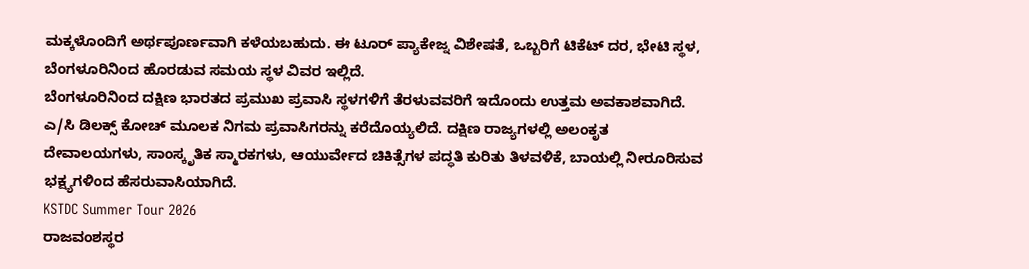ಮಕ್ಕಳೊಂದಿಗೆ ಅರ್ಥಪೂರ್ಣವಾಗಿ ಕಳೆಯಬಹುದು. ಈ ಟೂರ್ ಪ್ಯಾಕೇಜ್ನ ವಿಶೇಷತೆ, ಒಬ್ಬರಿಗೆ ಟಿಕೆಟ್ ದರ, ಭೇಟಿ ಸ್ಥಳ, ಬೆಂಗಳೂರಿನಿಂದ ಹೊರಡುವ ಸಮಯ ಸ್ಥಳ ವಿವರ ಇಲ್ಲಿದೆ.
ಬೆಂಗಳೂರಿನಿಂದ ದಕ್ಷಿಣ ಭಾರತದ ಪ್ರಮುಖ ಪ್ರವಾಸಿ ಸ್ಥಳಗಳಿಗೆ ತೆರಳುವವರಿಗೆ ಇದೊಂದು ಉತ್ತಮ ಅವಕಾಶವಾಗಿದೆ. ಎ/ಸಿ ಡಿಲಕ್ಸ್ ಕೋಚ್ ಮೂಲಕ ನಿಗಮ ಪ್ರವಾಸಿಗರನ್ನು ಕರೆದೊಯ್ಯಲಿದೆ. ದಕ್ಷಿಣ ರಾಜ್ಯಗಳಲ್ಲಿ ಅಲಂಕೃತ ದೇವಾಲಯಗಳು, ಸಾಂಸ್ಕೃತಿಕ ಸ್ಮಾರಕಗಳು, ಆಯುರ್ವೇದ ಚಿಕಿತ್ಸೆಗಳ ಪದ್ಧತಿ ಕುರಿತು ತಿಳವಳಿಕೆ, ಬಾಯಲ್ಲಿ ನೀರೂರಿಸುವ ಭಕ್ಷ್ಯಗಳಿಂದ ಹೆಸರುವಾಸಿಯಾಗಿದೆ.
KSTDC Summer Tour 2026
ರಾಜವಂಶಸ್ಥರ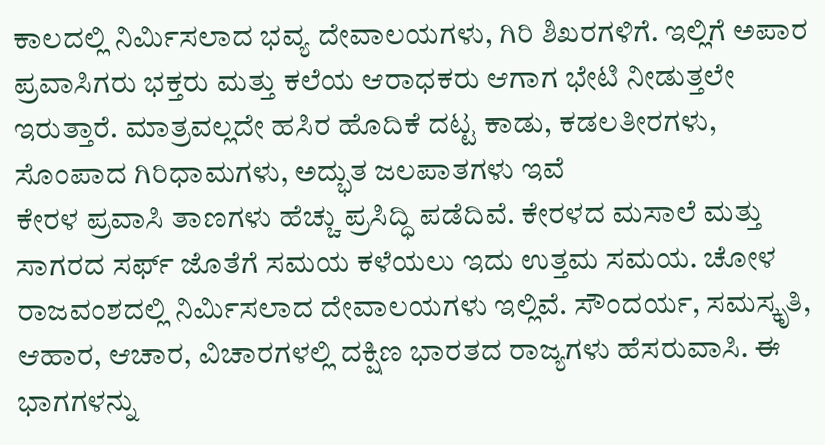ಕಾಲದಲ್ಲಿ ನಿರ್ಮಿಸಲಾದ ಭವ್ಯ ದೇವಾಲಯಗಳು, ಗಿರಿ ಶಿಖರಗಳಿಗೆ. ಇಲ್ಲಿಗೆ ಅಪಾರ ಪ್ರವಾಸಿಗರು ಭಕ್ತರು ಮತ್ತು ಕಲೆಯ ಆರಾಧಕರು ಆಗಾಗ ಭೇಟಿ ನೀಡುತ್ತಲೇ ಇರುತ್ತಾರೆ. ಮಾತ್ರವಲ್ಲದೇ ಹಸಿರ ಹೊದಿಕೆ ದಟ್ಟ ಕಾಡು, ಕಡಲತೀರಗಳು, ಸೊಂಪಾದ ಗಿರಿಧಾಮಗಳು, ಅದ್ಭುತ ಜಲಪಾತಗಳು ಇವೆ
ಕೇರಳ ಪ್ರವಾಸಿ ತಾಣಗಳು ಹೆಚ್ಚು ಪ್ರಸಿದ್ಧಿ ಪಡೆದಿವೆ. ಕೇರಳದ ಮಸಾಲೆ ಮತ್ತು ಸಾಗರದ ಸರ್ಫ್ ಜೊತೆಗೆ ಸಮಯ ಕಳೆಯಲು ಇದು ಉತ್ತಮ ಸಮಯ. ಚೋಳ ರಾಜವಂಶದಲ್ಲಿ ನಿರ್ಮಿಸಲಾದ ದೇವಾಲಯಗಳು ಇಲ್ಲಿವೆ. ಸೌಂದರ್ಯ, ಸಮಸ್ಕೃತಿ, ಆಹಾರ, ಆಚಾರ, ವಿಚಾರಗಳಲ್ಲಿ ದಕ್ಷಿಣ ಭಾರತದ ರಾಜ್ಯಗಳು ಹೆಸರುವಾಸಿ. ಈ ಭಾಗಗಳನ್ನು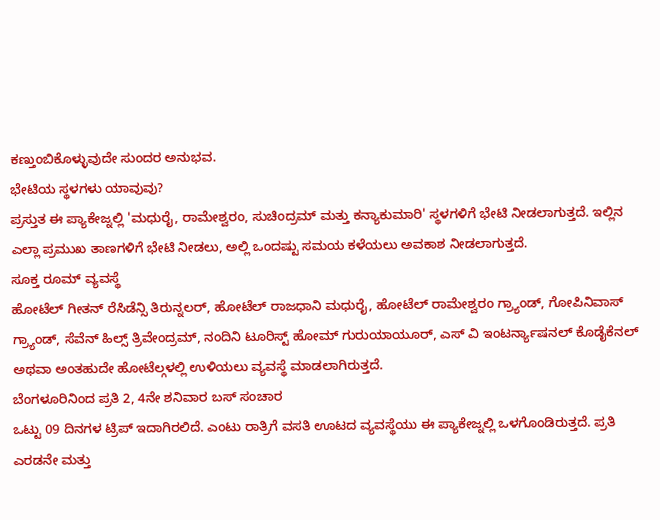ಕಣ್ತುಂಬಿಕೊಳ್ಳುವುದೇ ಸುಂದರ ಅನುಭವ.
ಭೇಟಿಯ ಸ್ಥಳಗಳು ಯಾವುವು?
ಪ್ರಸ್ತುತ ಈ ಪ್ಯಾಕೇಜ್ನಲ್ಲಿ 'ಮಧುರೈ, ರಾಮೇಶ್ವರಂ, ಸುಚಿಂದ್ರಮ್ ಮತ್ತು ಕನ್ಯಾಕುಮಾರಿ' ಸ್ಥಳಗಳಿಗೆ ಭೇಟಿ ನೀಡಲಾಗುತ್ತದೆ. ಇಲ್ಲಿನ ಎಲ್ಲಾ ಪ್ರಮುಖ ತಾಣಗಳಿಗೆ ಭೇಟಿ ನೀಡಲು, ಅಲ್ಲಿ ಒಂದಷ್ಟು ಸಮಯ ಕಳೆಯಲು ಅವಕಾಶ ನೀಡಲಾಗುತ್ತದೆ.
ಸೂಕ್ತ ರೂಮ್ ವ್ಯವಸ್ಥೆ
ಹೋಟೆಲ್ ಗೀತನ್ ರೆಸಿಡೆನ್ಸಿ ತಿರುನ್ನಲರ್, ಹೋಟೆಲ್ ರಾಜಧಾನಿ ಮಧುರೈ, ಹೋಟೆಲ್ ರಾಮೇಶ್ವರಂ ಗ್ರ್ಯಾಂಡ್, ಗೋಪಿನಿವಾಸ್ ಗ್ರ್ಯಾಂಡ್, ಸೆವೆನ್ ಹಿಲ್ಸ್ ತ್ರಿವೇಂದ್ರಮ್, ನಂದಿನಿ ಟೂರಿಸ್ಟ್ ಹೋಮ್ ಗುರುಯಾಯೂರ್, ಎಸ್ ವಿ ಇಂಟರ್ನ್ಯಾಷನಲ್ ಕೊಡೈಕೆನಲ್ ಅಥವಾ ಅಂತಹುದೇ ಹೋಟೆಲ್ಗಳಲ್ಲಿ ಉಳಿಯಲು ವ್ಯವಸ್ಥೆ ಮಾಡಲಾಗಿರುತ್ತದೆ.
ಬೆಂಗಳೂರಿನಿಂದ ಪ್ರತಿ 2, 4ನೇ ಶನಿವಾರ ಬಸ್ ಸಂಚಾರ
ಒಟ್ಟು 09 ದಿನಗಳ ಟ್ರಿಪ್ ಇದಾಗಿರಲಿದೆ. ಎಂಟು ರಾತ್ರಿಗೆ ವಸತಿ ಊಟದ ವ್ಯವಸ್ಥೆಯು ಈ ಪ್ಯಾಕೇಜ್ನಲ್ಲಿ ಒಳಗೊಂಡಿರುತ್ತದೆ. ಪ್ರತಿ ಎರಡನೇ ಮತ್ತು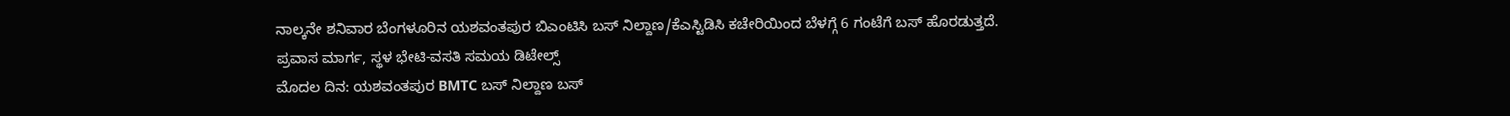ನಾಲ್ಕನೇ ಶನಿವಾರ ಬೆಂಗಳೂರಿನ ಯಶವಂತಪುರ ಬಿಎಂಟಿಸಿ ಬಸ್ ನಿಲ್ದಾಣ/ಕೆಎಸ್ಟಿಡಿಸಿ ಕಚೇರಿಯಿಂದ ಬೆಳಗ್ಗೆ 6 ಗಂಟೆಗೆ ಬಸ್ ಹೊರಡುತ್ತದೆ.
ಪ್ರವಾಸ ಮಾರ್ಗ, ಸ್ಥಳ ಭೇಟಿ-ವಸತಿ ಸಮಯ ಡಿಟೇಲ್ಸ್
ಮೊದಲ ದಿನ: ಯಶವಂತಪುರ BMTC ಬಸ್ ನಿಲ್ದಾಣ ಬಸ್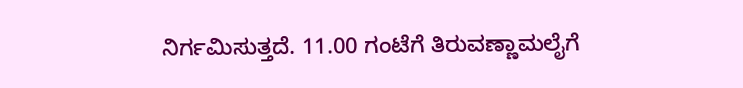ನಿರ್ಗಮಿಸುತ್ತದೆ. 11.00 ಗಂಟೆಗೆ ತಿರುವಣ್ಣಾಮಲೈಗೆ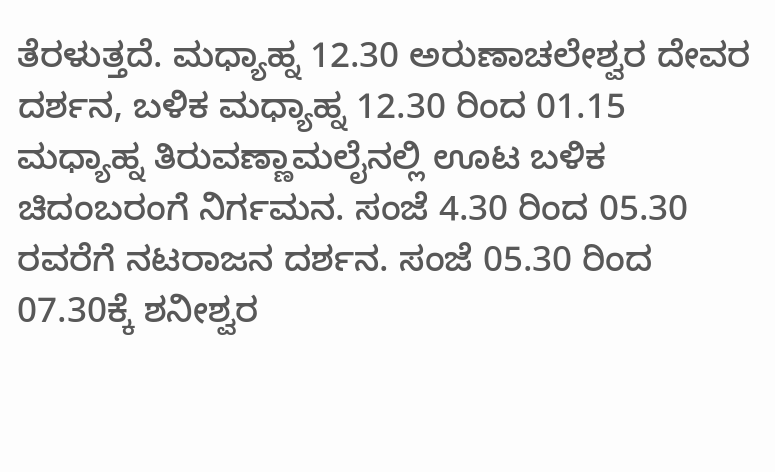ತೆರಳುತ್ತದೆ. ಮಧ್ಯಾಹ್ನ 12.30 ಅರುಣಾಚಲೇಶ್ವರ ದೇವರ ದರ್ಶನ, ಬಳಿಕ ಮಧ್ಯಾಹ್ನ 12.30 ರಿಂದ 01.15 ಮಧ್ಯಾಹ್ನ ತಿರುವಣ್ಣಾಮಲೈನಲ್ಲಿ ಊಟ ಬಳಿಕ ಚಿದಂಬರಂಗೆ ನಿರ್ಗಮನ. ಸಂಜೆ 4.30 ರಿಂದ 05.30 ರವರೆಗೆ ನಟರಾಜನ ದರ್ಶನ. ಸಂಜೆ 05.30 ರಿಂದ 07.30ಕ್ಕೆ ಶನೀಶ್ವರ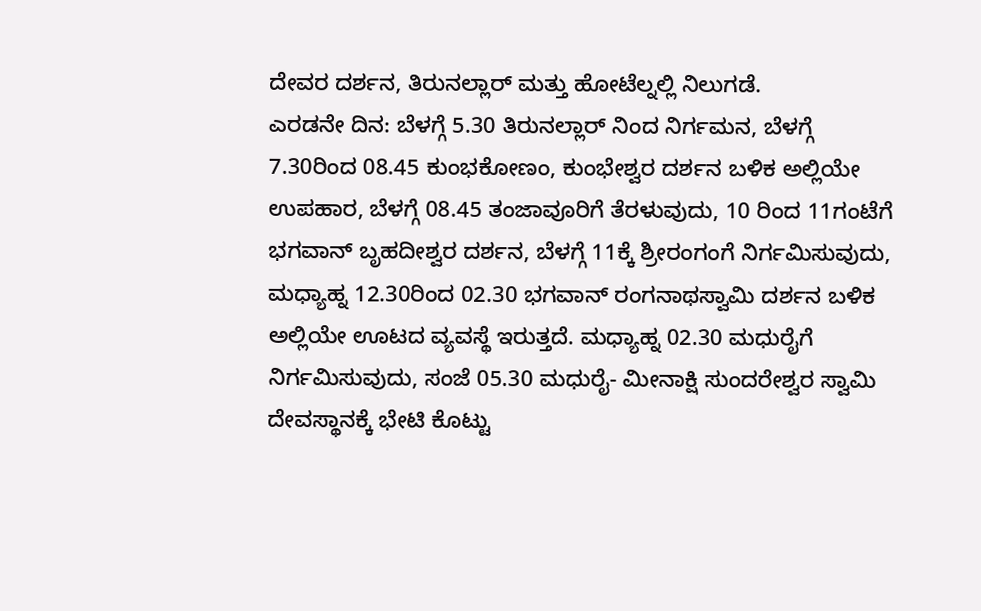ದೇವರ ದರ್ಶನ, ತಿರುನಲ್ಲಾರ್ ಮತ್ತು ಹೋಟೆಲ್ನಲ್ಲಿ ನಿಲುಗಡೆ.
ಎರಡನೇ ದಿನ: ಬೆಳಗ್ಗೆ 5.30 ತಿರುನಲ್ಲಾರ್ ನಿಂದ ನಿರ್ಗಮನ, ಬೆಳಗ್ಗೆ 7.30ರಿಂದ 08.45 ಕುಂಭಕೋಣಂ, ಕುಂಭೇಶ್ವರ ದರ್ಶನ ಬಳಿಕ ಅಲ್ಲಿಯೇ ಉಪಹಾರ, ಬೆಳಗ್ಗೆ 08.45 ತಂಜಾವೂರಿಗೆ ತೆರಳುವುದು, 10 ರಿಂದ 11ಗಂಟೆಗೆ ಭಗವಾನ್ ಬೃಹದೀಶ್ವರ ದರ್ಶನ, ಬೆಳಗ್ಗೆ 11ಕ್ಕೆ ಶ್ರೀರಂಗಂಗೆ ನಿರ್ಗಮಿಸುವುದು, ಮಧ್ಯಾಹ್ನ 12.30ರಿಂದ 02.30 ಭಗವಾನ್ ರಂಗನಾಥಸ್ವಾಮಿ ದರ್ಶನ ಬಳಿಕ ಅಲ್ಲಿಯೇ ಊಟದ ವ್ಯವಸ್ಥೆ ಇರುತ್ತದೆ. ಮಧ್ಯಾಹ್ನ 02.30 ಮಧುರೈಗೆ ನಿರ್ಗಮಿಸುವುದು, ಸಂಜೆ 05.30 ಮಧುರೈ- ಮೀನಾಕ್ಷಿ ಸುಂದರೇಶ್ವರ ಸ್ವಾಮಿ ದೇವಸ್ಥಾನಕ್ಕೆ ಭೇಟಿ ಕೊಟ್ಟು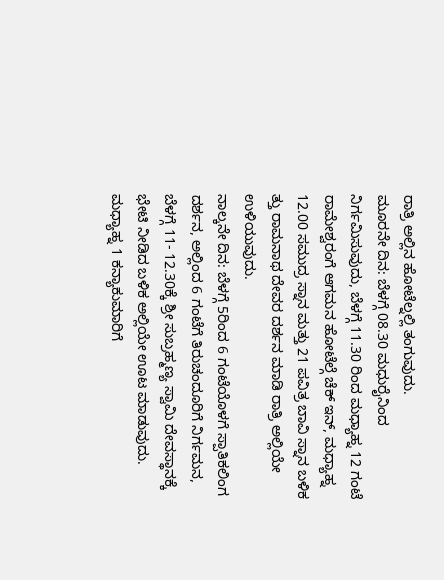ರಾತ್ರಿ ಅಲ್ಲಿನ ಹೋಟೆಲ್ನಲ್ಲಿ ತಂಗುವುದು.
ಮೂರನೇ ದಿನ: ಬೆಳಗ್ಗೆ 08.30 ಮಧುರೈನಿಂದ ನಿರ್ಗಮಿಸುವುದು, ಬೆಳಗ್ಗೆ 11.30 ರಿಂದ ಮಧ್ಯಾಹ್ನ 12 ಗಂಟೆ ರಾಮೇಶ್ವರಂಗೆ ಆಗಮನ ಹೋಟೆಲ್ಗೆ ಚೆಕ್ ಇನ್, ಮಧ್ಯಾಹ್ನ 12.00 ಸಮುದ್ರ ಸ್ನಾನ ಮತ್ತು 21 ಪವಿತ್ರ ಬಾವಿ ಸ್ನಾನ ಬಳಿಕ ತ್ತು ರಾಮನಾಥ ದೇವರ ದರ್ಶನ ಮಾಡಿ ರಾತ್ರಿ ಅಲ್ಲಿಯೇ ಉಳಿಯುವುದು.
ನಾಲ್ಕನೇ ದಿನ: ಬೆಳಗ್ಗೆ 5ರಿಂದ 6 ಗಂಟೆಯೊಳಗೆ ಸ್ಪಾತಿಕಲಿಂಗ ದರ್ಶನ, ಅಲ್ಲಿಂದ 6 ಗಂಟೆಗೆ ತಿರುಚಂದೂರಿಗೆ ನಿರ್ಗಮನ, ಬೆಳಗ್ಗೆ 11- 12.30ಕ್ಕೆ ಶ್ರೀ ಸುಬ್ರಹ್ಮಣ್ಯ ಸ್ವಾಮಿ ದೇವಸ್ಥಾನಕ್ಕೆ ಭೇಟಿ ನೀಡಿದ ಬಳಿಕ ಅಲ್ಲಿಯೇ ಊಟ ಮಾಡುವುದು. ಮಧ್ಯಾಹ್ನ 1 ಕನ್ಯಾಕುಮಾರಿಗೆ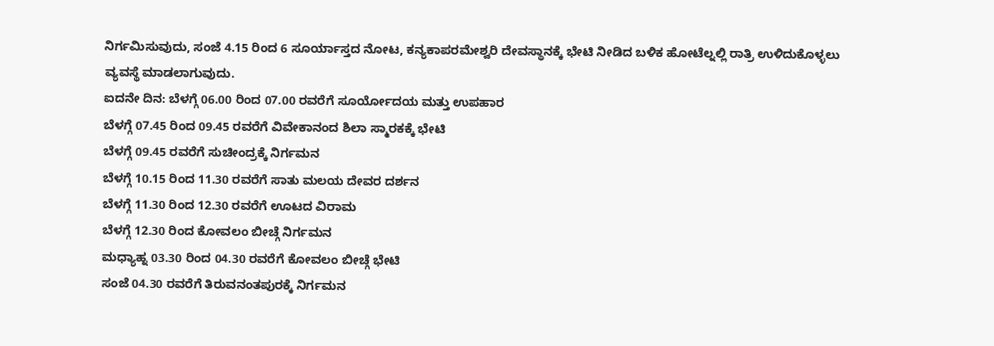ನಿರ್ಗಮಿಸುವುದು, ಸಂಜೆ 4.15 ರಿಂದ 6 ಸೂರ್ಯಾಸ್ತದ ನೋಟ, ಕನ್ಯಕಾಪರಮೇಶ್ವರಿ ದೇವಸ್ಥಾನಕ್ಕೆ ಭೇಟಿ ನೀಡಿದ ಬಳಿಕ ಹೋಟೆಲ್ನಲ್ಲಿ ರಾತ್ರಿ ಉಳಿದುಕೊಳ್ಳಲು ವ್ಯವಸ್ಥೆ ಮಾಡಲಾಗುವುದು.
ಐದನೇ ದಿನ: ಬೆಳಗ್ಗೆ 06.00 ರಿಂದ 07.00 ರವರೆಗೆ ಸೂರ್ಯೋದಯ ಮತ್ತು ಉಪಹಾರ
ಬೆಳಗ್ಗೆ 07.45 ರಿಂದ 09.45 ರವರೆಗೆ ವಿವೇಕಾನಂದ ಶಿಲಾ ಸ್ಮಾರಕಕ್ಕೆ ಭೇಟಿ
ಬೆಳಗ್ಗೆ 09.45 ರವರೆಗೆ ಸುಚೀಂದ್ರಕ್ಕೆ ನಿರ್ಗಮನ
ಬೆಳಗ್ಗೆ 10.15 ರಿಂದ 11.30 ರವರೆಗೆ ಸಾತು ಮಲಯ ದೇವರ ದರ್ಶನ
ಬೆಳಗ್ಗೆ 11.30 ರಿಂದ 12.30 ರವರೆಗೆ ಊಟದ ವಿರಾಮ
ಬೆಳಗ್ಗೆ 12.30 ರಿಂದ ಕೋವಲಂ ಬೀಚ್ಗೆ ನಿರ್ಗಮನ
ಮಧ್ಯಾಹ್ನ 03.30 ರಿಂದ 04.30 ರವರೆಗೆ ಕೋವಲಂ ಬೀಚ್ಗೆ ಭೇಟಿ
ಸಂಜೆ 04.30 ರವರೆಗೆ ತಿರುವನಂತಪುರಕ್ಕೆ ನಿರ್ಗಮನ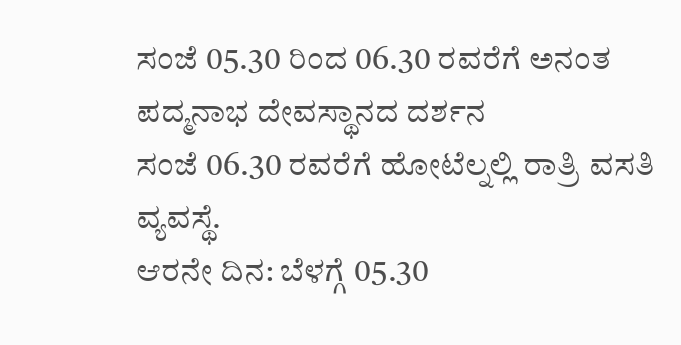ಸಂಜೆ 05.30 ರಿಂದ 06.30 ರವರೆಗೆ ಅನಂತ ಪದ್ಮನಾಭ ದೇವಸ್ಥಾನದ ದರ್ಶನ
ಸಂಜೆ 06.30 ರವರೆಗೆ ಹೋಟೆಲ್ನಲ್ಲಿ ರಾತ್ರಿ ವಸತಿ ವ್ಯವಸ್ಥೆ.
ಆರನೇ ದಿನ: ಬೆಳಗ್ಗೆ 05.30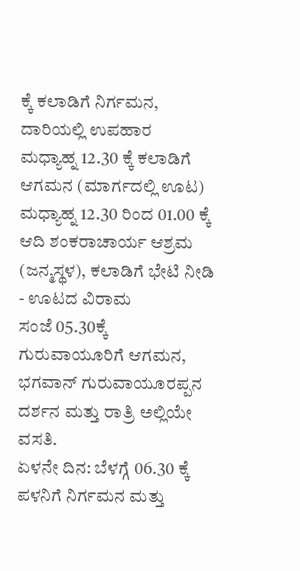ಕ್ಕೆ ಕಲಾಡಿಗೆ ನಿರ್ಗಮನ, ದಾರಿಯಲ್ಲಿ ಉಪಹಾರ
ಮಧ್ಯಾಹ್ನ 12.30 ಕ್ಕೆ ಕಲಾಡಿಗೆ ಆಗಮನ (ಮಾರ್ಗದಲ್ಲಿ ಊಟ)
ಮಧ್ಯಾಹ್ನ 12.30 ರಿಂದ 01.00 ಕ್ಕೆ ಆದಿ ಶಂಕರಾಚಾರ್ಯ ಆಶ್ರಮ (ಜನ್ಮಸ್ಥಳ), ಕಲಾಡಿಗೆ ಭೇಟಿ ನೀಡಿ - ಊಟದ ವಿರಾಮ
ಸಂಜೆ 05.30ಕ್ಕೆ ಗುರುವಾಯೂರಿಗೆ ಆಗಮನ, ಭಗವಾನ್ ಗುರುವಾಯೂರಪ್ಪನ ದರ್ಶನ ಮತ್ತು ರಾತ್ರಿ ಅಲ್ಲಿಯೇ ವಸತಿ.
ಏಳನೇ ದಿನ: ಬೆಳಗ್ಗೆ 06.30 ಕ್ಕೆ ಪಳನಿಗೆ ನಿರ್ಗಮನ ಮತ್ತು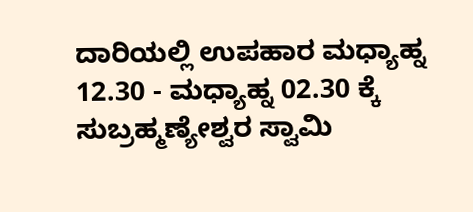ದಾರಿಯಲ್ಲಿ ಉಪಹಾರ ಮಧ್ಯಾಹ್ನ 12.30 - ಮಧ್ಯಾಹ್ನ 02.30 ಕ್ಕೆ ಸುಬ್ರಹ್ಮಣ್ಯೇಶ್ವರ ಸ್ವಾಮಿ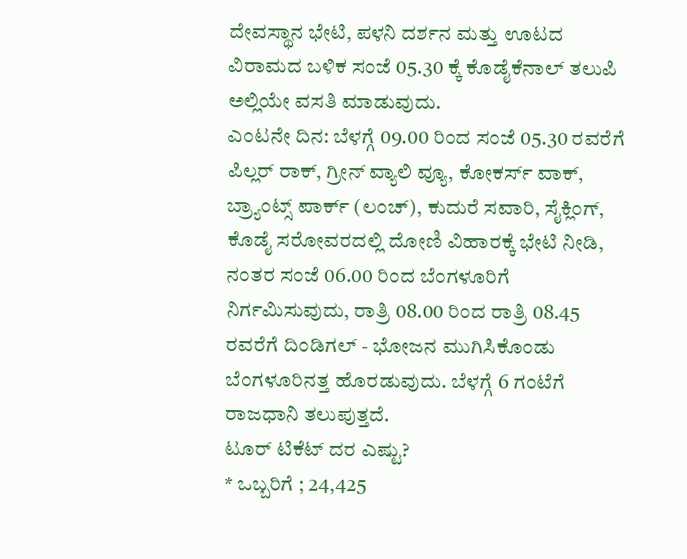ದೇವಸ್ಥಾನ ಭೇಟಿ, ಪಳನಿ ದರ್ಶನ ಮತ್ತು ಊಟದ ವಿರಾಮದ ಬಳಿಕ ಸಂಜೆ 05.30 ಕ್ಕೆ ಕೊಡೈಕೆನಾಲ್ ತಲುಪಿ ಅಲ್ಲಿಯೇ ವಸತಿ ಮಾಡುವುದು.
ಎಂಟನೇ ದಿನ: ಬೆಳಗ್ಗೆ 09.00 ರಿಂದ ಸಂಜೆ 05.30 ರವರೆಗೆ ಪಿಲ್ಲರ್ ರಾಕ್, ಗ್ರೀನ್ ವ್ಯಾಲಿ ವ್ಯೂ, ಕೋಕರ್ಸ್ ವಾಕ್, ಬ್ರ್ಯಾಂಟ್ಸ್ ಪಾರ್ಕ್ (ಲಂಚ್), ಕುದುರೆ ಸವಾರಿ, ಸೈಕ್ಲಿಂಗ್, ಕೊಡೈ ಸರೋವರದಲ್ಲಿ ದೋಣಿ ವಿಹಾರಕ್ಕೆ ಭೇಟಿ ನೀಡಿ, ನಂತರ ಸಂಜೆ 06.00 ರಿಂದ ಬೆಂಗಳೂರಿಗೆ ನಿರ್ಗಮಿಸುವುದು, ರಾತ್ರಿ 08.00 ರಿಂದ ರಾತ್ರಿ 08.45 ರವರೆಗೆ ದಿಂಡಿಗಲ್ - ಭೋಜನ ಮುಗಿಸಿಕೊಂಡು ಬೆಂಗಳೂರಿನತ್ತ ಹೊರಡುವುದು. ಬೆಳಗ್ಗೆ 6 ಗಂಟೆಗೆ ರಾಜಧಾನಿ ತಲುಪುತ್ತದೆ.
ಟೂರ್ ಟಿಕೆಟ್ ದರ ಎಷ್ಟು?
* ಒಬ್ಬರಿಗೆ ; 24,425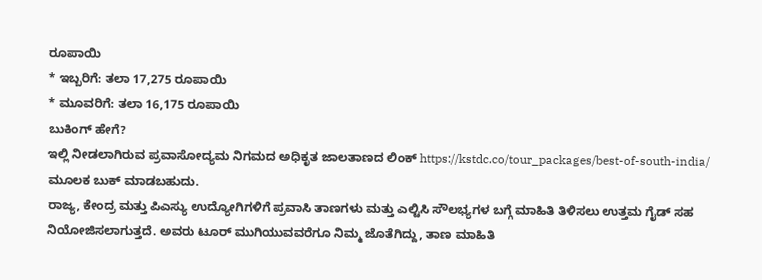ರೂಪಾಯಿ
* ಇಬ್ಬರಿಗೆ: ತಲಾ 17,275 ರೂಪಾಯಿ
* ಮೂವರಿಗೆ: ತಲಾ 16,175 ರೂಪಾಯಿ
ಬುಕಿಂಗ್ ಹೇಗೆ?
ಇಲ್ಲಿ ನೀಡಲಾಗಿರುವ ಪ್ರವಾಸೋದ್ಯಮ ನಿಗಮದ ಅಧಿಕೃತ ಜಾಲತಾಣದ ಲಿಂಕ್ https://kstdc.co/tour_packages/best-of-south-india/ ಮೂಲಕ ಬುಕ್ ಮಾಡಬಹುದು.
ರಾಜ್ಯ, ಕೇಂದ್ರ ಮತ್ತು ಪಿಎಸ್ಯು ಉದ್ಯೋಗಿಗಳಿಗೆ ಪ್ರವಾಸಿ ತಾಣಗಳು ಮತ್ತು ಎಲ್ಟಿಸಿ ಸೌಲಭ್ಯಗಳ ಬಗ್ಗೆ ಮಾಹಿತಿ ತಿಳಿಸಲು ಉತ್ತಮ ಗೈಡ್ ಸಹ ನಿಯೋಜಿಸಲಾಗುತ್ತದೆ. ಅವರು ಟೂರ್ ಮುಗಿಯುವವರೆಗೂ ನಿಮ್ಮ ಜೊತೆಗಿದ್ದು, ತಾಣ ಮಾಹಿತಿ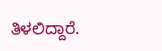ತಿಳಲಿದ್ದಾರೆ.